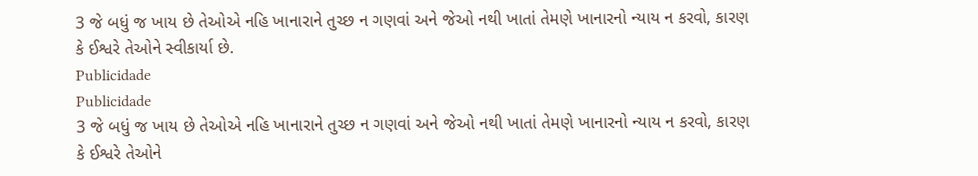3 જે બધું જ ખાય છે તેઓએ નહિ ખાનારાને તુચ્છ ન ગણવાં અને જેઓ નથી ખાતાં તેમણે ખાનારનો ન્યાય ન કરવો, કારણ કે ઈશ્વરે તેઓને સ્વીકાર્યા છે.
Publicidade
Publicidade
3 જે બધું જ ખાય છે તેઓએ નહિ ખાનારાને તુચ્છ ન ગણવાં અને જેઓ નથી ખાતાં તેમણે ખાનારનો ન્યાય ન કરવો, કારણ કે ઈશ્વરે તેઓને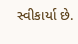સ્વીકાર્યા છે.